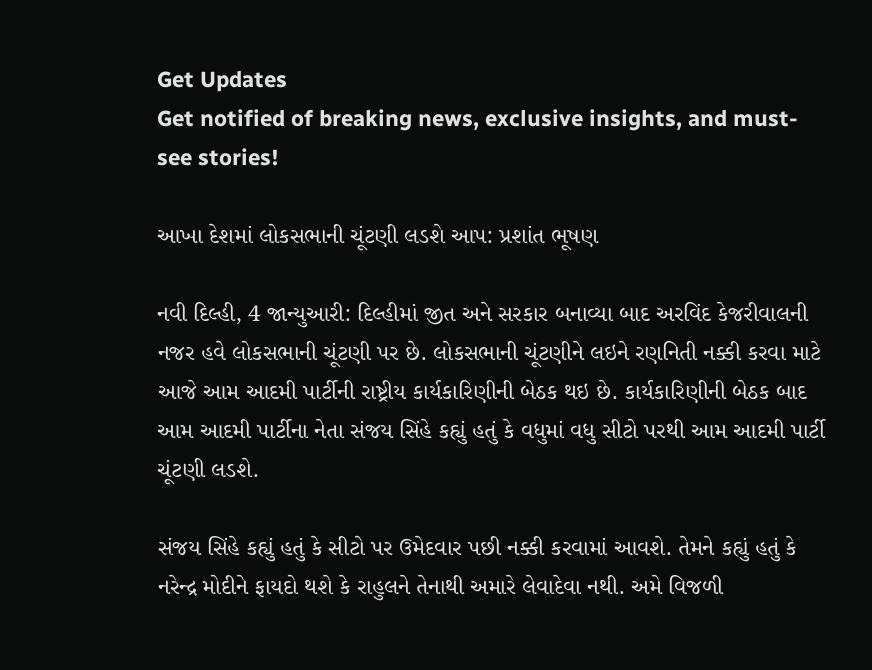Get Updates
Get notified of breaking news, exclusive insights, and must-see stories!

આખા દેશમાં લોકસભાની ચૂંટણી લડશે આપ: પ્રશાંત ભૂષણ

નવી દિલ્હી, 4 જાન્યુઆરી: દિલ્હીમાં જીત અને સરકાર બનાવ્યા બાદ અરવિંદ કેજરીવાલની નજર હવે લોકસભાની ચૂંટણી પર છે. લોકસભાની ચૂંટણીને લઇને રણનિતી નક્કી કરવા માટે આજે આમ આદમી પાર્ટીની રાષ્ટ્રીય કાર્યકારિણીની બેઠક થઇ છે. કાર્યકારિણીની બેઠક બાદ આમ આદમી પાર્ટીના નેતા સંજય સિંહે કહ્યું હતું કે વધુમાં વધુ સીટો પરથી આમ આદમી પાર્ટી ચૂંટણી લડશે.

સંજય સિંહે કહ્યું હતું કે સીટો પર ઉમેદવાર પછી નક્કી કરવામાં આવશે. તેમને કહ્યું હતું કે નરેન્દ્ર મોદીને ફાયદો થશે કે રાહુલને તેનાથી અમારે લેવાદેવા નથી. અમે વિજળી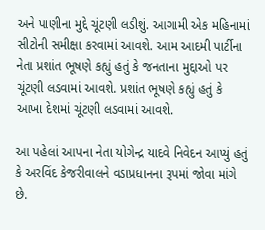અને પાણીના મુદ્દે ચૂંટણી લડીશું. આગામી એક મહિનામાં સીટોની સમીક્ષા કરવામાં આવશે. આમ આદમી પાર્ટીના નેતા પ્રશાંત ભૂષણે કહ્યું હતું કે જનતાના મુદ્દાઓ પર ચૂંટણી લડવામાં આવશે. પ્રશાંત ભૂષણે કહ્યું હતું કે આખા દેશમાં ચૂંટણી લડવામાં આવશે.

આ પહેલાં આપના નેતા યોગેન્દ્ર યાદવે નિવેદન આપ્યું હતું કે અરવિંદ કેજરીવાલને વડાપ્રધાનના રૂપમાં જોવા માંગે છે.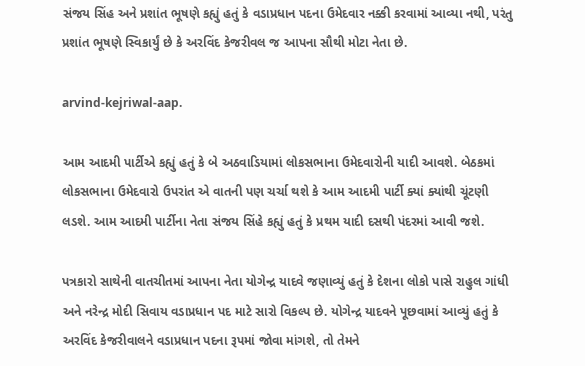સંજય સિંહ અને પ્રશાંત ભૂષણે કહ્યું હતું કે વડાપ્રધાન પદના ઉમેદવાર નક્કી કરવામાં આવ્યા નથી, પરંતુ પ્રશાંત ભૂષણે સ્વિકાર્યું છે કે અરવિંદ કેજરીવલ જ આપના સૌથી મોટા નેતા છે.

arvind-kejriwal-aap.

આમ આદમી પાર્ટીએ કહ્યું હતું કે બે અઠવાડિયામાં લોકસભાના ઉમેદવારોની યાદી આવશે. બેઠકમાં લોકસભાના ઉમેદવારો ઉપરાંત એ વાતની પણ ચર્ચા થશે કે આમ આદમી પાર્ટી ક્યાં ક્યાંથી ચૂંટણી લડશે. આમ આદમી પાર્ટીના નેતા સંજય સિંહે કહ્યું હતું કે પ્રથમ યાદી દસથી પંદરમાં આવી જશે.

પત્રકારો સાથેની વાતચીતમાં આપના નેતા યોગેન્દ્ર યાદવે જણાવ્યું હતું કે દેશના લોકો પાસે રાહુલ ગાંધી અને નરેન્દ્ર મોદી સિવાય વડાપ્રધાન પદ માટે સારો વિકલ્પ છે. યોગેન્દ્ર યાદવને પૂછવામાં આવ્યું હતું કે અરવિંદ કેજરીવાલને વડાપ્રધાન પદના રૂપમાં જોવા માંગશે, તો તેમને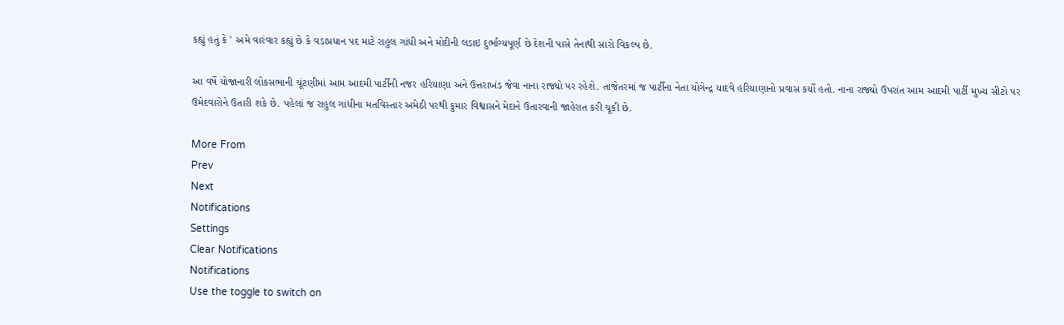કહ્યું હતું કે ' અમે વારંવાર કહ્યું છે કે વડાપ્રધાન પદ માટે રાહુલ ગાંધી અને મોદીની લડાઇ દુર્ભાગ્યપૂર્ણ છે દેશની પાસે તેનાથી સારો વિકલ્પ છે.

આ વર્ષે યોજાનારી લોકસભાની ચૂંટણીમાં આમ આદમી પાર્ટીની નજર હરિયાણા અને ઉત્તરાખંડ જેવા નાના રાજ્યો પર રહેશે. તાજેતરમાં જ પાર્ટીના નેતા યોગેન્દ્ર યાદવે હરિયાણાનો પ્રવાસ કર્યો હતો. નાના રાજ્યો ઉપરાંત આમ આદમી પાર્ટી મુખ્ય સીટો પર ઉમેદવારોને ઉતારી શકે છે. પહેલાં જ રાહુલ ગાંધીના મતવિસ્તાર અમેઠી પરથી કુમાર વિશ્વાસને મેદાને ઉતારવાની જાહેરાત કરી ચૂકી છે.

More From
Prev
Next
Notifications
Settings
Clear Notifications
Notifications
Use the toggle to switch on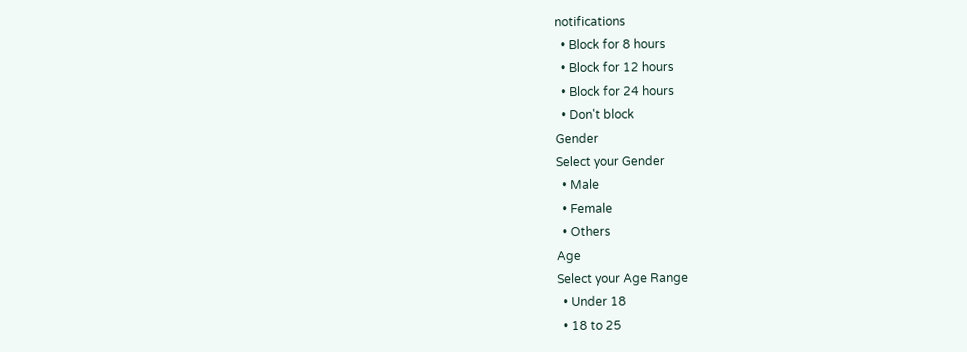notifications
  • Block for 8 hours
  • Block for 12 hours
  • Block for 24 hours
  • Don't block
Gender
Select your Gender
  • Male
  • Female
  • Others
Age
Select your Age Range
  • Under 18
  • 18 to 25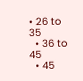• 26 to 35
  • 36 to 45
  • 45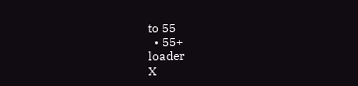to 55
  • 55+
loader
X